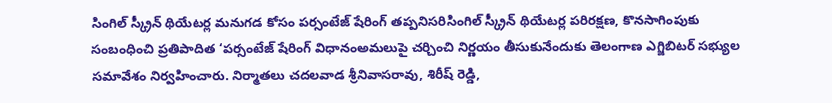సింగిల్ స్క్రీన్ థియేటర్ల మనుగడ కోసం పర్సంటేజ్ షేరింగ్ తప్పనిసరిసింగిల్ స్క్రీన్ థియేటర్ల పరిరక్షణ, కొనసాగింపుకు సంబంధించి ప్రతిపాదిత ‘పర్సంటేజ్ షేరింగ్ విధానంఅమలుపై చర్చించి నిర్ణయం తీసుకునేందుకు తెలంగాణ ఎగ్జిబిటర్ సభ్యుల సమావేశం నిర్వహించారు. నిర్మాతలు చదలవాడ శ్రీనివాసరావు, శిరీష్ రెడ్డి,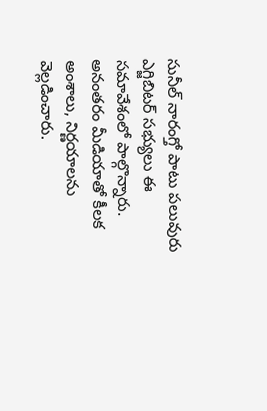సునీల్ నారంగ్తో పాటు పలువురు ఎగ్జిబిటర్ సభ్యులు ఈ సమావేశంలో పాల్గొన్నారు. అనంతరం మీడియాతో కీలక అంశాలు, నిర్ణయాలను వెల్లడించారు.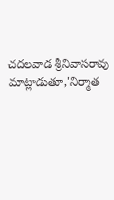చదలవాడ శ్రీనివాసరావు మాట్లాడుతూ,'నిర్మాత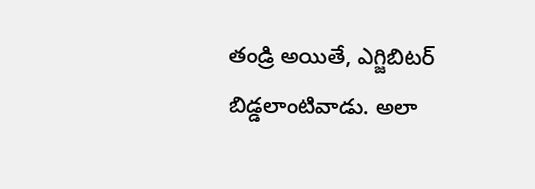తండ్రి అయితే, ఎగ్జిబిటర్ బిడ్డలాంటివాడు. అలా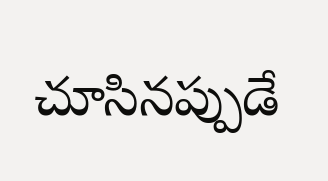చూసినప్పుడే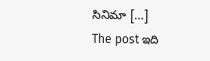సినిమా […]
The post ఇది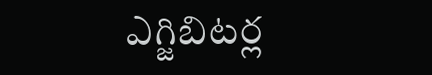ఎగ్జిబిటర్ల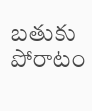బతుకు పోరాటం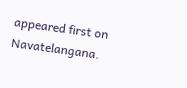appeared first on Navatelangana.